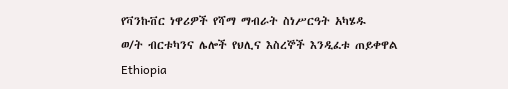የቫንኩቨር ነዋሪዎች የሻማ ማብራት ስነሥርዓት አካሄዱ
ወ/ት ብርቱካንና ሌሎች የህሊና እስረኞች እንዲፈቱ ጠይቀዋል
Ethiopia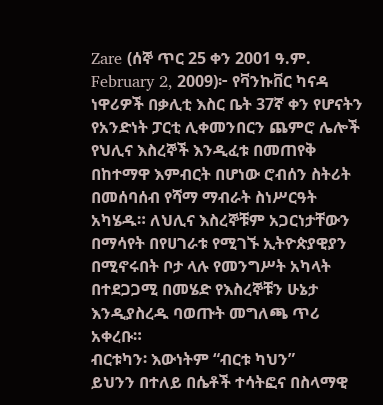Zare (ሰኞ ጥር 25 ቀን 2001 ዓ.ም. February 2, 2009)፦ የቫንኩቨር ካናዳ ነዋሪዎች በቃሊቲ እስር ቤት 37ኛ ቀን የሆናትን የአንድነት ፓርቲ ሊቀመንበርን ጨምሮ ሌሎች የህሊና እስረኞች እንዲፈቱ በመጠየቅ በከተማዋ እምብርት በሆነው ሮብሰን ስትሪት በመሰባሰብ የሻማ ማብራት ስነሥርዓት አካሄዱ። ለህሊና እስረኞቹም አጋርነታቸውን በማሳየት በየሀገራቱ የሚገኙ ኢትዮጵያዊያን በሚኖሩበት ቦታ ላሉ የመንግሥት አካላት በተደጋጋሚ በመሄድ የእስረኞቹን ሁኔታ እንዲያስረዱ ባወጡት መግለጫ ጥሪ አቀረቡ።
ብርቱካን፡ እውነትም “ብርቱ ካህን”
ይህንን በተለይ በሴቶች ተሳትፎና በስላማዊ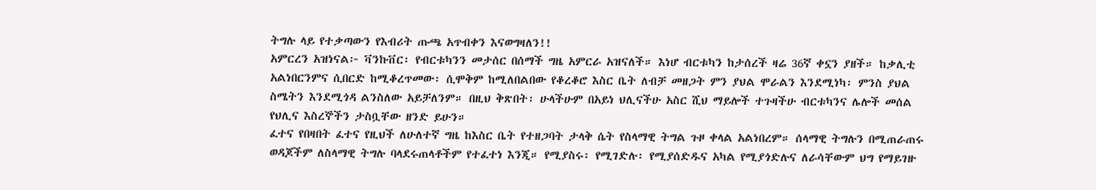ትግሉ ላይ የተቃጣውን የእብሪት ጡጫ አጥብቀን እናወግዛለን!!
አምርረን አዝነናል፦ ቫንኩቨር፡ የብርቱካንን መታሰር በሰማች ግዜ አምርራ አዝናለች። እነሆ ብርቱካን ከታሰረች ዛሬ 36ኛ ቀኗን ያዘች። ከቃሊቲ አልነበርንምና ሲበርድ ከሚቆረጥመው፡ ሲሞቅም ከሚለበልበው የቆረቆሮ እስር ቤት ለብቻ መዘጋት ምን ያህል ሞራልን እንደሚነካ፡ ምንስ ያህል ስሜትን እንደሚጎዳ ልንስለው አይቻለንም። በዚህ ቅጽበት፡ ሁላችሁም በአይነ ህሊናችሁ አስር ሺህ ማይሎች ተጉዛችሁ ብርቱካንና ሌሎች መሰል የህሊና እስረኞችን ታስቧቸው ዘንድ ይሁን።
ፈተና የበዛበት ፈተና የዚህች ለሁለተኛ ግዜ ከእስር ቤት የተዘጋባት ታላቅ ሴት የስላማዊ ትግል ጉዞ ቀላል አልነበረም። ሰላማዊ ትግሉን በሚጠራጠሩ ወዳጆችም ለስላማዊ ትግሉ ባላደሩጠላቶችም የተፈተነ እንጂ። የሚያስሩ፡ የሚገድሉ፡ የሚያሰድዱና አካል የሚያጎድሉና ለራሳቸውም ህግ የማይገዙ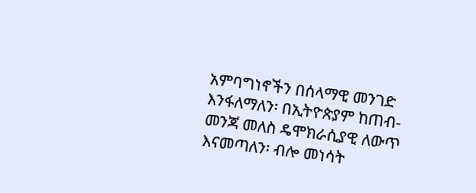አምባግነኖችን በሰላማዊ መንገድ እንፋለማለን፡ በኢትዮጵያም ከጠብ-መንጃ መለስ ዴሞክራሲያዊ ለውጥ እናመጣለን፡ ብሎ መነሳት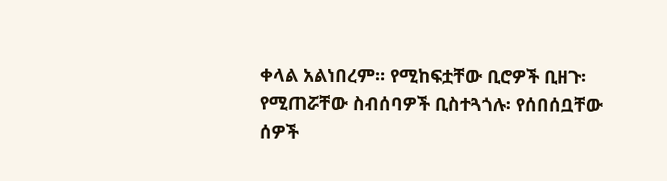ቀላል አልነበረም። የሚከፍቷቸው ቢሮዎች ቢዘጉ፡ የሚጠሯቸው ስብሰባዎች ቢስተጓጎሉ፡ የሰበሰቧቸው ሰዎች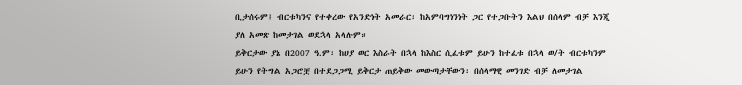ቢታሰሩም፤ ብርቱካንና የተቀረው የአንድነት አመራር፡ ከአምባግነንነት ጋር የተጋቡትን እልህ በሰላም ብቻ እንጂ ያለ አመጽ ከመታገል ወደኋላ አላሉም።
ይቅርታው ያኔ በ2007 ዓ.ም፡ ከሀያ ወር እስራት በኋላ ከእስር ሲፈቱም ይሁን ከተፈቱ በኋላ ወ/ት ብርቱካንም ይሁን የትግል አጋሮቿ በተደጋጋሚ ይቅርታ ጠይቅው መውጣታቸውን፡ በሰላማዊ መንገድ ብቻ ለመታገል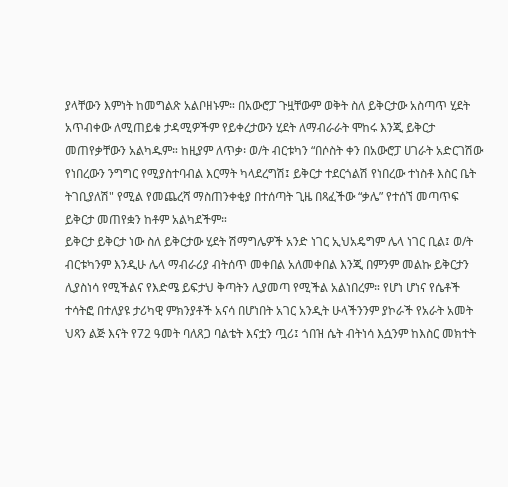ያላቸውን እምነት ከመግልጽ አልቦዘኑም። በአውሮፓ ጉዟቸውም ወቅት ስለ ይቅርታው አስጣጥ ሂደት አጥብቀው ለሚጠይቁ ታዳሚዎችም የይቀረታውን ሂደት ለማብራራት ሞከሩ እንጂ ይቅርታ መጠየቃቸውን አልካዱም። ከዚያም ለጥቃ፡ ወ/ት ብርቱካን “በሶስት ቀን በአውሮፓ ሀገራት አድርገሽው የነበረውን ንግግር የሚያስተባብል እርማት ካላደረግሽ፤ ይቅርታ ተደርጎልሽ የነበረው ተነስቶ እስር ቤት ትገቢያለሽ" የሚል የመጨረሻ ማስጠንቀቂያ በተሰጣት ጊዜ በጻፈችው “ቃሌ” የተሰኘ መጣጥፍ ይቅርታ መጠየቋን ከቶም አልካደችም።
ይቅርታ ይቅርታ ነው ስለ ይቅርታው ሂደት ሽማግሌዎች አንድ ነገር ኢህአዴግም ሌላ ነገር ቢል፤ ወ/ት ብርቱካንም እንዲሁ ሌላ ማብራሪያ ብትሰጥ መቀበል አለመቀበል እንጂ በምንም መልኩ ይቅርታን ሊያስነሳ የሚችልና የእድሜ ይፍታህ ቅጣትን ሊያመጣ የሚችል አልነበረም። የሆነ ሆነና የሴቶች ተሳትፎ በተለያዩ ታሪካዊ ምክንያቶች አናሳ በሆነበት አገር አንዲት ሁላችንንም ያኮራች የአራት አመት ህጻን ልጅ እናት የ72 ዓመት ባለጸጋ ባልቴት እናቷን ጧሪ፤ ጎበዝ ሴት ብትነሳ እሷንም ከእስር መክተት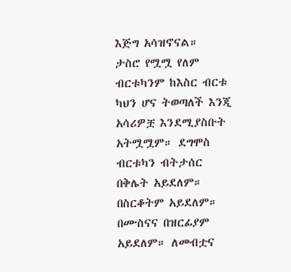እጅግ አሳዝኖናል።
ታስሮ የሟሟ የለም ብርቱካንም ከእስር ብርቱ ካህን ሆና ትወጣለች እንጂ አሳሪዎቿ እንደሚያስቡት አትሟሟም። ደግሞስ ብርቱካን ብትታሰር በቅሌት አይደለም። በስርቆትም አይደለም። በሙስናና በዝርፊያም አይደለም። ለመብቷና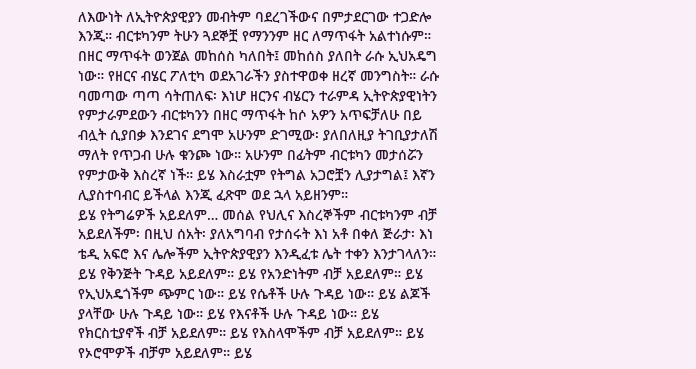ለእውነት ለኢትዮጵያዊያን መብትም ባደረገችውና በምታደርገው ተጋድሎ እንጂ። ብርቱካንም ትሁን ጓደኞቿ የማንንም ዘር ለማጥፋት አልተነሱም። በዘር ማጥፋት ወንጀል መከሰስ ካለበት፤ መከሰስ ያለበት ራሱ ኢህአዴግ ነው። የዘርና ብሄር ፖለቲካ ወደአገራችን ያስተዋወቀ ዘረኛ መንግስት። ራሱ ባመጣው ጣጣ ሳትጠለፍ፡ እነሆ ዘርንና ብሄርን ተራምዳ ኢትዮጵያዊነትን የምታራምደውን ብርቱካንን በዘር ማጥፋት ከሶ አዎን አጥፍቻለሁ በይ ብሏት ሲያበቃ እንደገና ደግሞ አሁንም ድገሚው፡ ያለበለዚያ ትገቢያታለሽ ማለት የጥጋብ ሁሉ ቁንጮ ነው። አሁንም በፊትም ብርቱካን መታሰሯን የምታውቅ እስረኛ ነች። ይሄ እስራቷም የትግል አጋሮቿን ሊያታግል፤ እኛን ሊያስተባብር ይችላል እንጂ ፈጽሞ ወደ ኋላ አይዘንም።
ይሄ የትግሬዎች አይደለም… መሰል የህሊና እስረኞችም ብርቱካንም ብቻ አይደለችም፡ በዚህ ሰአት፡ ያለአግባብ የታሰሩት እነ አቶ በቀለ ጅራታ፡ እነ ቴዲ አፍሮ እና ሌሎችም ኢትዮጵያዊያን እንዲፈቱ ሌት ተቀን እንታገላለን። ይሄ የቅንጅት ጉዳይ አይደለም። ይሄ የአንድነትም ብቻ አይደለም። ይሄ የኢህአዴጎችም ጭምር ነው። ይሄ የሴቶች ሁሉ ጉዳይ ነው። ይሄ ልጆች ያላቸው ሁሉ ጉዳይ ነው። ይሄ የእናቶች ሁሉ ጉዳይ ነው። ይሄ የክርስቲያኖች ብቻ አይደለም። ይሄ የእስላሞችም ብቻ አይደለም። ይሄ የኦሮሞዎች ብቻም አይደለም። ይሄ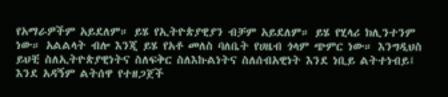የአማራዎችም አይደለም። ይሄ የኢትዮጵያዊያን ብቻም አይደለም። ይሄ የሂላሪ ክሊንተንም ነው። አልልላት ብሎ እንጂ ይሄ የአቶ መለስ ባለቤት የሀዜብ ጎላም ጭምር ነው። እንግዲህስ ይህቺ ስለኢትዮጵያዊነትና ስለፍቅር ስለእኩልነትና ስለሰብአዊነት እንደ ነቢይ ልትተነብይ፤ እንደ አዳኝም ልትሰዋ የተዘጋጀች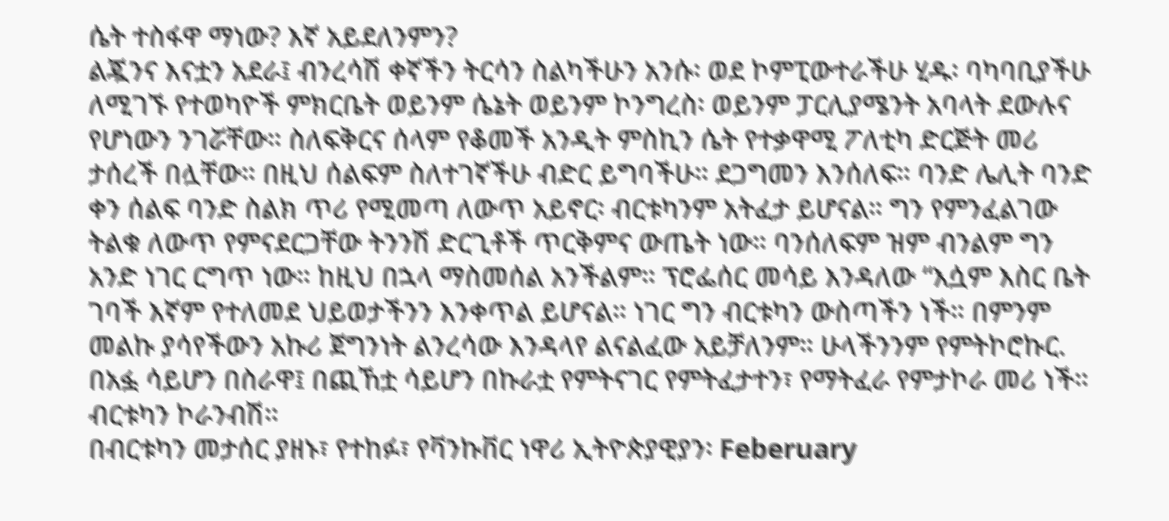ሴት ተስፋዋ ማነው? እኛ አይደለንምን?
ልጇንና እናቷን አደራ፤ ብንረሳሽ ቀኛችን ትርሳን ስልካችሁን አንሱ፡ ወደ ኮምፒውተራችሁ ሂዱ፡ ባካባቢያችሁ ለሚገኙ የተወካዮች ምክርቤት ወይንም ሴኔት ወይንም ኮንግረስ፡ ወይንም ፓርሊያሜንት አባላት ደውሉና የሆነውን ንገሯቸው። ስለፍቅርና ሰላም የቆመች አንዲት ምስኪን ሴት የተቃዋሚ ፖለቲካ ድርጅት መሪ ታሰረች በሏቸው። በዚህ ሰልፍም ስለተገኛችሁ ብድር ይግባችሁ። ደጋግመን እንሰለፍ። ባንድ ሌሊት ባንድ ቀን ሰልፍ ባንድ ስልክ ጥሪ የሚመጣ ለውጥ አይኖር፡ ብርቱካንም አትፈታ ይሆናል። ግን የምንፈልገው ትልቁ ለውጥ የምናደርጋቸው ትንንሽ ድርጊቶች ጥርቅምና ውጤት ነው። ባንሰለፍም ዝም ብንልም ግን አንድ ነገር ርግጥ ነው። ከዚህ በኋላ ማስመሰል አንችልም። ፕሮፌሰር መሳይ እንዳለው “እሷም እስር ቤት ገባች እኛም የተለመደ ህይወታችንን እንቀጥል ይሆናል። ነገር ግን ብርቱካን ውስጣችን ነች። በምንም መልኩ ያሳየችውን አኩሪ ጀግንነት ልንረሳው እንዳላየ ልናልፈው አይቻለንም። ሁላችንንም የምትኮሮኩር. በአፏ ሳይሆን በስራዋ፤ በጪኸቷ ሳይሆን በኩራቷ የምትናገር የምትፈታተን፣ የማትፈራ የምታኮራ መሪ ነች። ብርቱካን ኮራንብሽ።
በብርቱካን መታሰር ያዘኑ፣ የተከፉ፣ የቫንኩቨር ነዋሪ ኢትዮጵያዊያን፡ Feberuary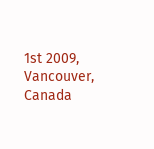1st 2009, Vancouver, Canada